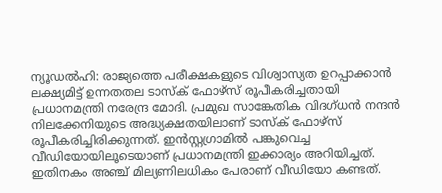ന്യൂഡൽഹി: രാജ്യത്തെ പരീക്ഷകളുടെ വിശ്വാസ്യത ഉറപ്പാക്കാൻ ലക്ഷ്യമിട്ട് ഉന്നതതല ടാസ്ക് ഫോഴ്സ് രൂപീകരിച്ചതായി പ്രധാനമന്ത്രി നരേന്ദ്ര മോദി. പ്രമുഖ സാങ്കേതിക വിദഗ്ധൻ നന്ദൻ നിലക്കേനിയുടെ അദ്ധ്യക്ഷതയിലാണ് ടാസ്ക് ഫോഴ്സ് രൂപീകരിച്ചിരിക്കുന്നത്. ഇൻസ്റ്റഗ്രാമിൽ പങ്കുവെച്ച വീഡിയോയിലൂടെയാണ് പ്രധാനമന്ത്രി ഇക്കാര്യം അറിയിച്ചത്. ഇതിനകം അഞ്ച് മില്യണിലധികം പേരാണ് വീഡിയോ കണ്ടത്.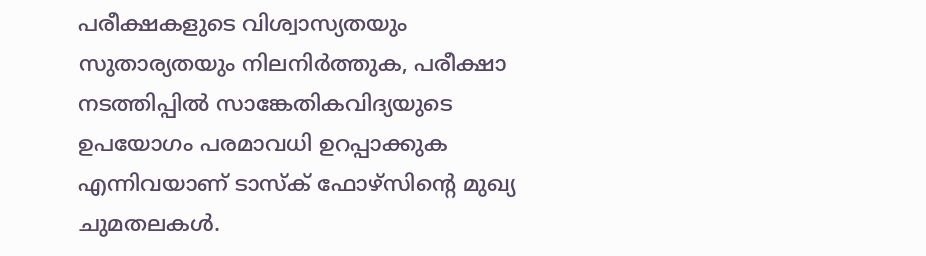പരീക്ഷകളുടെ വിശ്വാസ്യതയും സുതാര്യതയും നിലനിർത്തുക, പരീക്ഷാ നടത്തിപ്പിൽ സാങ്കേതികവിദ്യയുടെ ഉപയോഗം പരമാവധി ഉറപ്പാക്കുക എന്നിവയാണ് ടാസ്ക് ഫോഴ്സിന്റെ മുഖ്യ ചുമതലകൾ.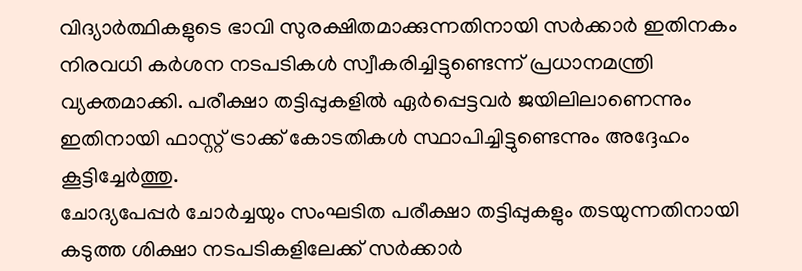വിദ്യാർത്ഥികളുടെ ഭാവി സുരക്ഷിതമാക്കുന്നതിനായി സർക്കാർ ഇതിനകം നിരവധി കർശന നടപടികൾ സ്വീകരിച്ചിട്ടുണ്ടെന്ന് പ്രധാനമന്ത്രി വ്യക്തമാക്കി. പരീക്ഷാ തട്ടിപ്പുകളിൽ ഏർപ്പെട്ടവർ ജയിലിലാണെന്നും ഇതിനായി ഫാസ്റ്റ് ട്രാക്ക് കോടതികൾ സ്ഥാപിച്ചിട്ടുണ്ടെന്നും അദ്ദേഹം കൂട്ടിച്ചേർത്തു.
ചോദ്യപേപ്പർ ചോർച്ചയും സംഘടിത പരീക്ഷാ തട്ടിപ്പുകളും തടയുന്നതിനായി കടുത്ത ശിക്ഷാ നടപടികളിലേക്ക് സർക്കാർ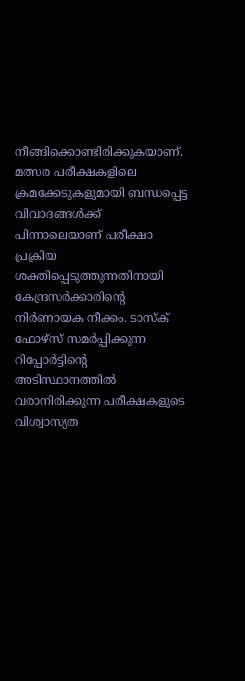നീങ്ങിക്കൊണ്ടിരിക്കുകയാണ്. മത്സര പരീക്ഷകളിലെ ക്രമക്കേടുകളുമായി ബന്ധപ്പെട്ട വിവാദങ്ങൾക്ക് പിന്നാലെയാണ് പരീക്ഷാ പ്രക്രിയ ശക്തിപ്പെടുത്തുന്നതിനായി കേന്ദ്രസർക്കാരിന്റെ നിർണായക നീക്കം. ടാസ്ക് ഫോഴ്സ് സമർപ്പിക്കുന്ന റിപ്പോർട്ടിന്റെ അടിസ്ഥാനത്തിൽ വരാനിരിക്കുന്ന പരീക്ഷകളുടെ വിശ്വാസ്യത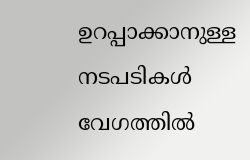ഉറപ്പാക്കാനുള്ള നടപടികൾ വേഗത്തിൽ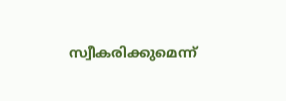സ്വീകരിക്കുമെന്ന്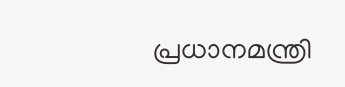പ്രധാനമന്ത്രി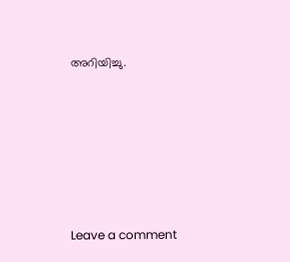അറിയിച്ചു.






Leave a comment